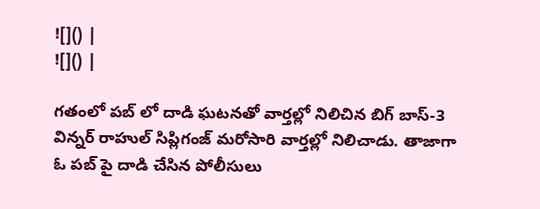![]() |
![]() |

గతంలో పబ్ లో దాడి ఘటనతో వార్తల్లో నిలిచిన బిగ్ బాస్-3 విన్నర్ రాహుల్ సిప్లిగంజ్ మరోసారి వార్తల్లో నిలిచాడు. తాజాగా ఓ పబ్ పై దాడి చేసిన పోలీసులు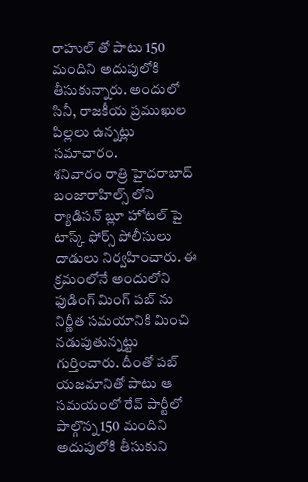రాహుల్ తో పాటు 150 మందిని అదుపులోకి తీసుకున్నారు. అందులో సినీ, రాజకీయ ప్రముఖుల పిల్లలు ఉన్నట్లు సమాచారం.
శనివారం రాత్రి హైదరాబాద్ బంజారాహిల్స్ లోని ర్యాడిసన్ బ్లూ హోటల్ పై టాస్క్ ఫోర్స్ పోలీసులు దాడులు నిర్వహించారు. ఈ క్రమంలోనే అందులోని ఫుడింగ్ మింగ్ పబ్ ను నిర్ణీత సమయానికి మించి నడుపుతున్నట్టు గుర్తించారు. దీంతో పబ్ యజమానితో పాటు ఆ సమయంలో రేవ్ పార్టీలో పాల్గొన్న 150 మందిని అదుపులోకి తీసుకుని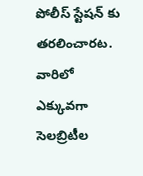పోలీస్ స్టేషన్ కు తరలించారట. వారిలో ఎక్కువగా సెలబ్రిటీల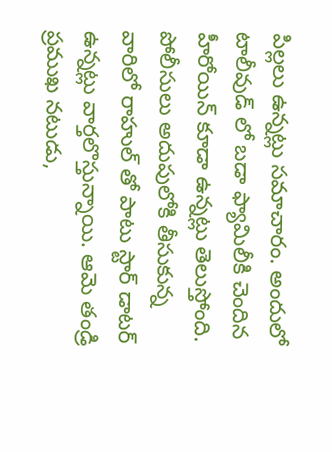పిల్లలు ఉన్నట్లు సమాచారం. అందులో టాలీవుడ్ లో బడా ఫ్యామిలీకి చెందిన హీరోయిన్ కూడా ఉన్నట్లు తెలుస్తోంది.
పోలీసులు అదుపులోకి తీసుకున్న వారిలో రాహుల్ తో పాటు స్టార్ డాటర్ ఉన్నట్లు వార్తలొస్తున్నాయి. ఆమె తండ్రి ప్రముఖ నటుడు,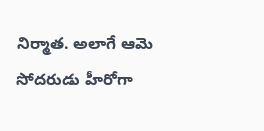నిర్మాత. అలాగే ఆమె సోదరుడు హీరోగా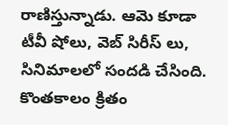రాణిస్తున్నాడు. ఆమె కూడా టీవీ షోలు, వెబ్ సిరీస్ లు, సినిమాలలో సందడి చేసింది. కొంతకాలం క్రితం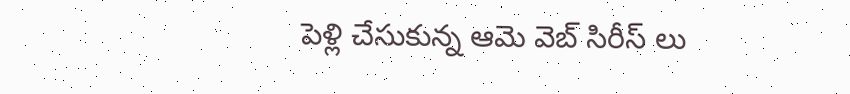పెళ్లి చేసుకున్న ఆమె వెబ్ సిరీస్ లు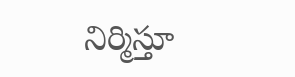నిర్మిస్తూ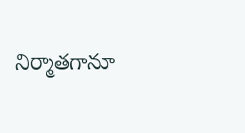నిర్మాతగానూ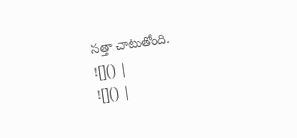సత్తా చాటుతోంది.
![]() |
![]() |